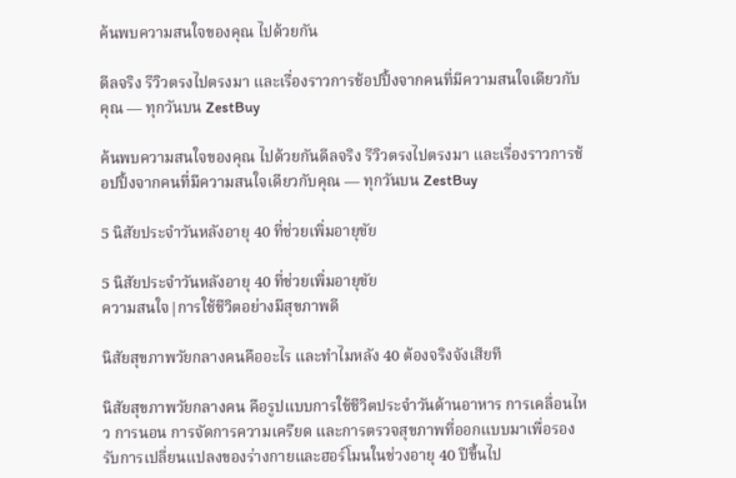ค้นพบความสนใจของคุณ ไปด้วยกัน

ดีลจริง รีวิวตรงไปตรงมา และเรื่องราวการช้อปปิ้งจากคนที่มีความสนใจเดียวกับคุณ — ทุกวันบน ZestBuy

ค้นพบความสนใจของคุณ ไปด้วยกันดีลจริง รีวิวตรงไปตรงมา และเรื่องราวการช้อปปิ้งจากคนที่มีความสนใจเดียวกับคุณ — ทุกวันบน ZestBuy

5 นิสัยประจำวันหลังอายุ 40 ที่ช่วยเพิ่มอายุขัย

5 นิสัยประจำวันหลังอายุ 40 ที่ช่วยเพิ่มอายุขัย
ความสนใจ|การใช้ชีวิตอย่างมีสุขภาพดี

นิสัยสุขภาพวัยกลางคนคืออะไร และทำไมหลัง 40 ต้องจริงจังเสียที

นิสัยสุขภาพวัยกลางคน คือรูปแบบการใช้ชีวิตประจำวันด้านอาหาร การเคลื่อนไหว การนอน การจัดการความเครียด และการตรวจสุขภาพที่ออกแบบมาเพื่อรองรับการเปลี่ยนแปลงของร่างกายและฮอร์โมนในช่วงอายุ 40 ปีขึ้นไป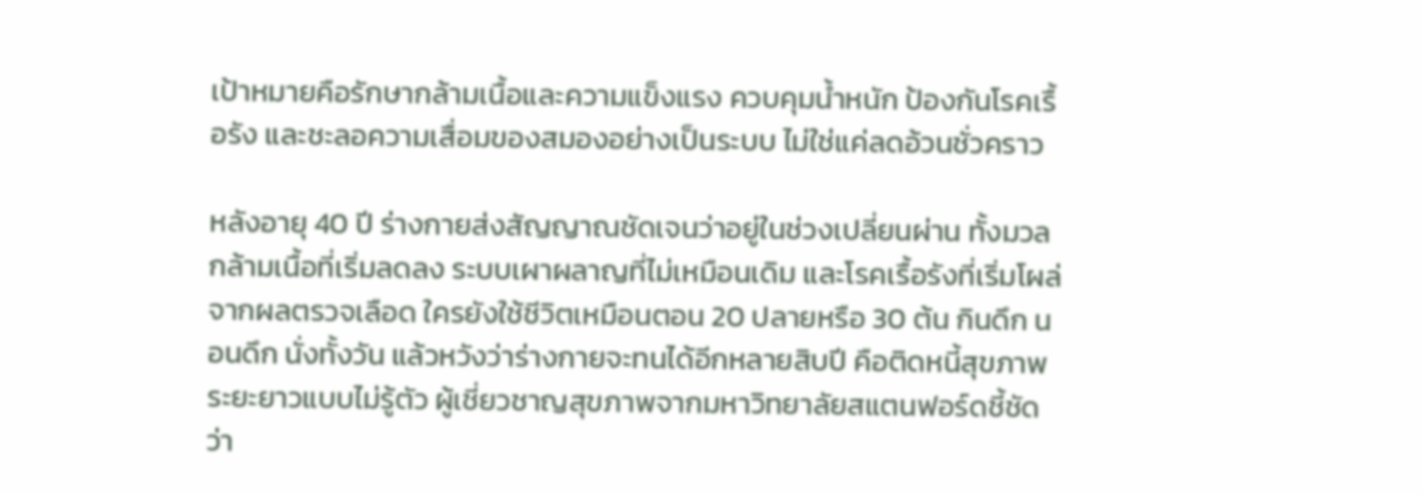เป้าหมายคือรักษากล้ามเนื้อและความแข็งแรง ควบคุมน้ำหนัก ป้องกันโรคเรื้อรัง และชะลอความเสื่อมของสมองอย่างเป็นระบบ ไม่ใช่แค่ลดอ้วนชั่วคราว

หลังอายุ 40 ปี ร่างกายส่งสัญญาณชัดเจนว่าอยู่ในช่วงเปลี่ยนผ่าน ทั้งมวลกล้ามเนื้อที่เริ่มลดลง ระบบเผาผลาญที่ไม่เหมือนเดิม และโรคเรื้อรังที่เริ่มโผล่จากผลตรวจเลือด ใครยังใช้ชีวิตเหมือนตอน 20 ปลายหรือ 30 ต้น กินดึก นอนดึก นั่งทั้งวัน แล้วหวังว่าร่างกายจะทนได้อีกหลายสิบปี คือติดหนี้สุขภาพระยะยาวแบบไม่รู้ตัว ผู้เชี่ยวชาญสุขภาพจากมหาวิทยาลัยสแตนฟอร์ดชี้ชัดว่า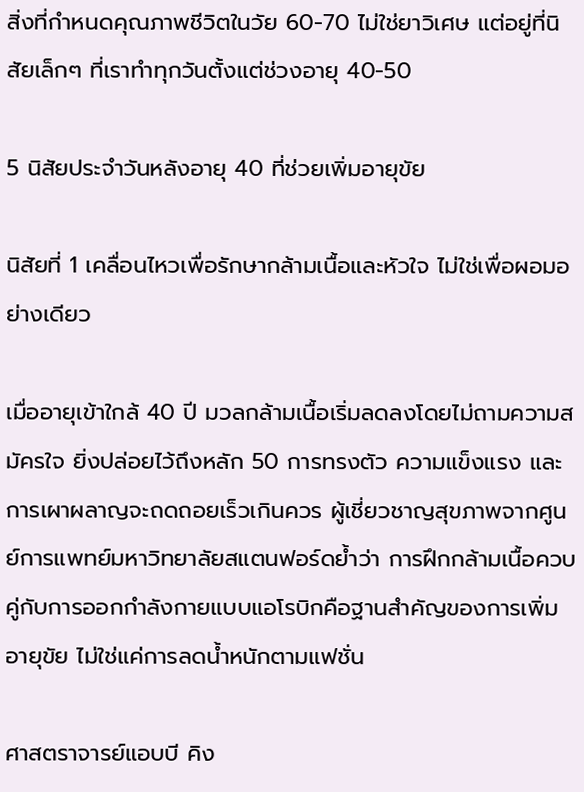สิ่งที่กำหนดคุณภาพชีวิตในวัย 60-70 ไม่ใช่ยาวิเศษ แต่อยู่ที่นิสัยเล็กๆ ที่เราทำทุกวันตั้งแต่ช่วงอายุ 40-50

5 นิสัยประจำวันหลังอายุ 40 ที่ช่วยเพิ่มอายุขัย

นิสัยที่ 1 เคลื่อนไหวเพื่อรักษากล้ามเนื้อและหัวใจ ไม่ใช่เพื่อผอมอย่างเดียว

เมื่ออายุเข้าใกล้ 40 ปี มวลกล้ามเนื้อเริ่มลดลงโดยไม่ถามความสมัครใจ ยิ่งปล่อยไว้ถึงหลัก 50 การทรงตัว ความแข็งแรง และการเผาผลาญจะถดถอยเร็วเกินควร ผู้เชี่ยวชาญสุขภาพจากศูนย์การแพทย์มหาวิทยาลัยสแตนฟอร์ดย้ำว่า การฝึกกล้ามเนื้อควบคู่กับการออกกำลังกายแบบแอโรบิกคือฐานสำคัญของการเพิ่มอายุขัย ไม่ใช่แค่การลดน้ำหนักตามแฟชั่น

ศาสตราจารย์แอบบี คิง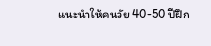แนะนำให้คนวัย 40-50 ปีฝึก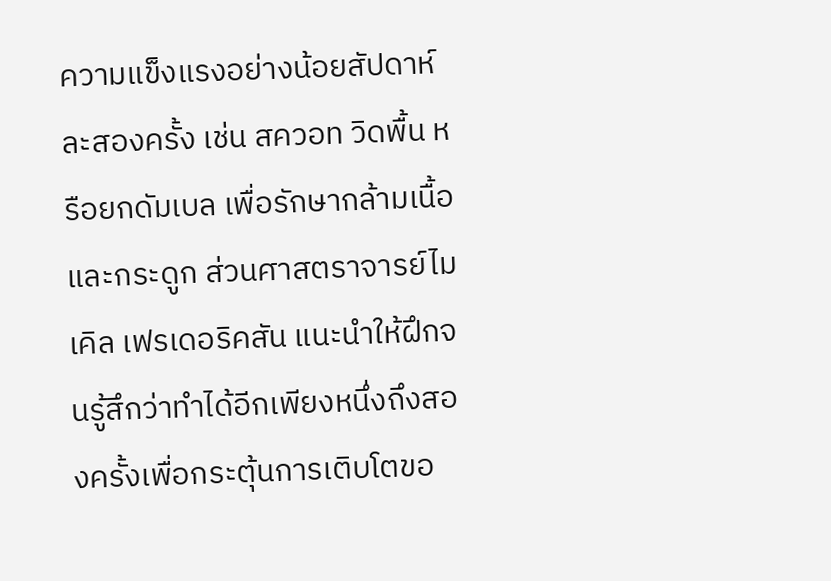ความแข็งแรงอย่างน้อยสัปดาห์ละสองครั้ง เช่น สควอท วิดพื้น หรือยกดัมเบล เพื่อรักษากล้ามเนื้อและกระดูก ส่วนศาสตราจารย์ไมเคิล เฟรเดอริคสัน แนะนำให้ฝึกจนรู้สึกว่าทำได้อีกเพียงหนึ่งถึงสองครั้งเพื่อกระตุ้นการเติบโตขอ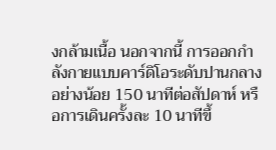งกล้ามเนื้อ นอกจากนี้ การออกกำลังกายแบบคาร์ดิโอระดับปานกลางอย่างน้อย 150 นาทีต่อสัปดาห์ หรือการเดินครั้งละ 10 นาทีขึ้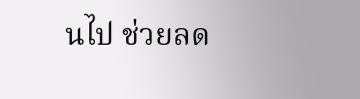นไป ช่วยลด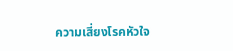ความเสี่ยงโรคหัวใจ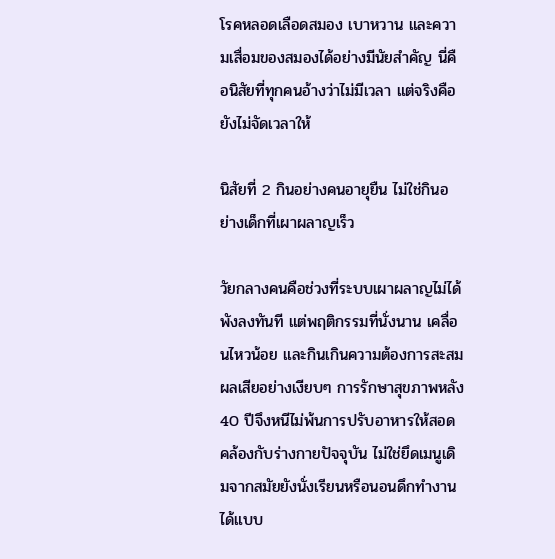โรคหลอดเลือดสมอง เบาหวาน และความเสื่อมของสมองได้อย่างมีนัยสำคัญ นี่คือนิสัยที่ทุกคนอ้างว่าไม่มีเวลา แต่จริงคือยังไม่จัดเวลาให้

นิสัยที่ 2 กินอย่างคนอายุยืน ไม่ใช่กินอย่างเด็กที่เผาผลาญเร็ว

วัยกลางคนคือช่วงที่ระบบเผาผลาญไม่ได้พังลงทันที แต่พฤติกรรมที่นั่งนาน เคลื่อนไหวน้อย และกินเกินความต้องการสะสมผลเสียอย่างเงียบๆ การรักษาสุขภาพหลัง 40 ปีจึงหนีไม่พ้นการปรับอาหารให้สอดคล้องกับร่างกายปัจจุบัน ไม่ใช่ยึดเมนูเดิมจากสมัยยังนั่งเรียนหรือนอนดึกทำงานได้แบบ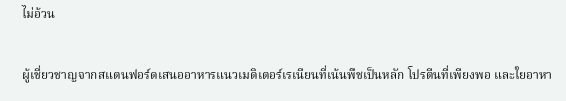ไม่อ้วน

ผู้เชี่ยวชาญจากสแตนฟอร์ดเสนออาหารแนวเมดิเตอร์เรเนียนที่เน้นพืชเป็นหลัก โปรตีนที่เพียงพอ และใยอาหา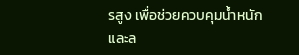รสูง เพื่อช่วยควบคุมน้ำหนักและล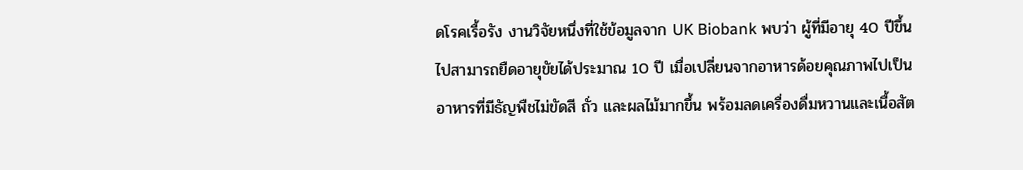ดโรคเรื้อรัง งานวิจัยหนึ่งที่ใช้ข้อมูลจาก UK Biobank พบว่า ผู้ที่มีอายุ 40 ปีขึ้นไปสามารถยืดอายุขัยได้ประมาณ 10 ปี เมื่อเปลี่ยนจากอาหารด้อยคุณภาพไปเป็นอาหารที่มีธัญพืชไม่ขัดสี ถั่ว และผลไม้มากขึ้น พร้อมลดเครื่องดื่มหวานและเนื้อสัต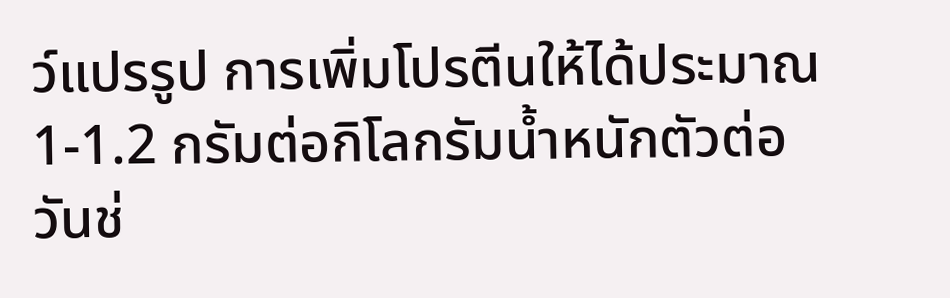ว์แปรรูป การเพิ่มโปรตีนให้ได้ประมาณ 1-1.2 กรัมต่อกิโลกรัมน้ำหนักตัวต่อวันช่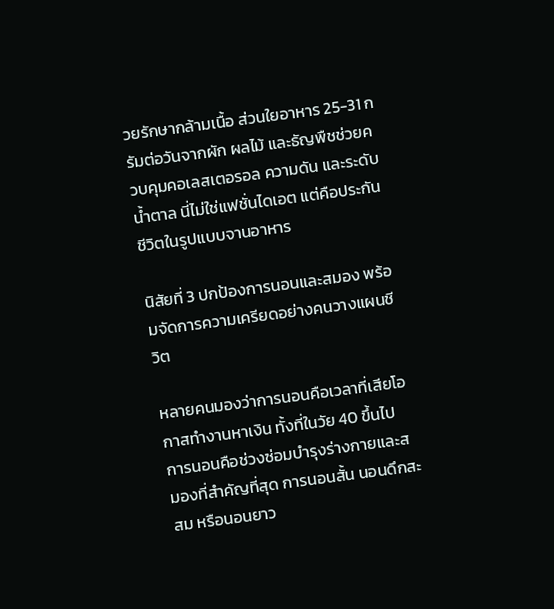วยรักษากล้ามเนื้อ ส่วนใยอาหาร 25-31 กรัมต่อวันจากผัก ผลไม้ และธัญพืชช่วยควบคุมคอเลสเตอรอล ความดัน และระดับน้ำตาล นี่ไม่ใช่แฟชั่นไดเอต แต่คือประกันชีวิตในรูปแบบจานอาหาร

นิสัยที่ 3 ปกป้องการนอนและสมอง พร้อมจัดการความเครียดอย่างคนวางแผนชีวิต

หลายคนมองว่าการนอนคือเวลาที่เสียโอกาสทำงานหาเงิน ทั้งที่ในวัย 40 ขึ้นไป การนอนคือช่วงซ่อมบำรุงร่างกายและสมองที่สำคัญที่สุด การนอนสั้น นอนดึกสะสม หรือนอนยาว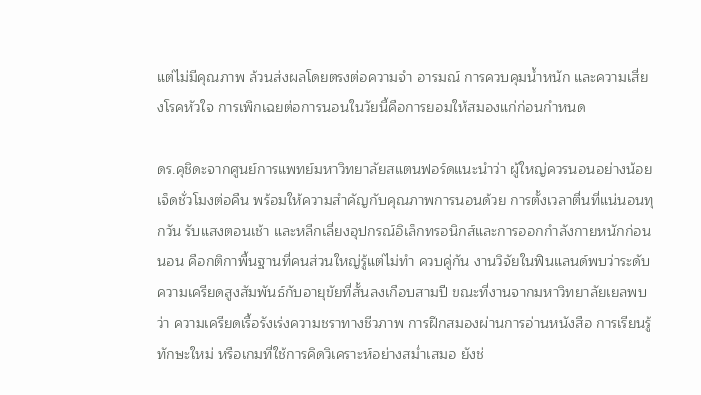แต่ไม่มีคุณภาพ ล้วนส่งผลโดยตรงต่อความจำ อารมณ์ การควบคุมน้ำหนัก และความเสี่ยงโรคหัวใจ การเพิกเฉยต่อการนอนในวัยนี้คือการยอมให้สมองแก่ก่อนกำหนด

ดร.คุชิดะจากศูนย์การแพทย์มหาวิทยาลัยสแตนฟอร์ดแนะนำว่า ผู้ใหญ่ควรนอนอย่างน้อยเจ็ดชั่วโมงต่อคืน พร้อมให้ความสำคัญกับคุณภาพการนอนด้วย การตั้งเวลาตื่นที่แน่นอนทุกวัน รับแสงตอนเช้า และหลีกเลี่ยงอุปกรณ์อิเล็กทรอนิกส์และการออกกำลังกายหนักก่อนนอน คือกติกาพื้นฐานที่คนส่วนใหญ่รู้แต่ไม่ทำ ควบคู่กัน งานวิจัยในฟินแลนด์พบว่าระดับความเครียดสูงสัมพันธ์กับอายุขัยที่สั้นลงเกือบสามปี ขณะที่งานจากมหาวิทยาลัยเยลพบว่า ความเครียดเรื้อรังเร่งความชราทางชีวภาพ การฝึกสมองผ่านการอ่านหนังสือ การเรียนรู้ทักษะใหม่ หรือเกมที่ใช้การคิดวิเคราะห์อย่างสม่ำเสมอ ยังช่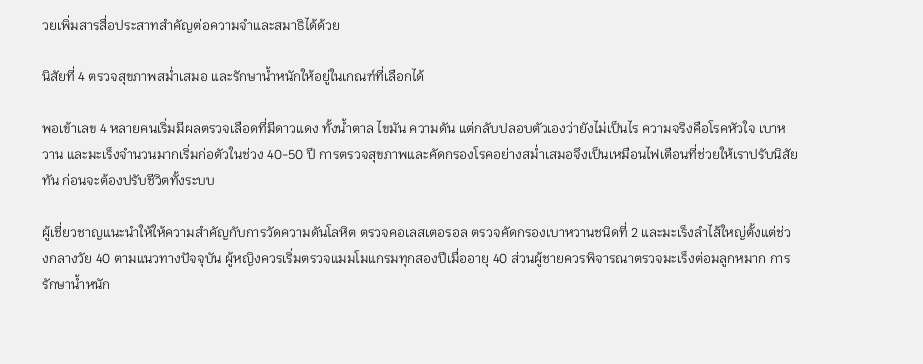วยเพิ่มสารสื่อประสาทสำคัญต่อความจำและสมาธิได้ด้วย

นิสัยที่ 4 ตรวจสุขภาพสม่ำเสมอ และรักษาน้ำหนักให้อยู่ในเกณฑ์ที่เลือกได้

พอเข้าเลข 4 หลายคนเริ่มมีผลตรวจเลือดที่มีดาวแดง ทั้งน้ำตาล ไขมัน ความดัน แต่กลับปลอบตัวเองว่ายังไม่เป็นไร ความจริงคือโรคหัวใจ เบาหวาน และมะเร็งจำนวนมากเริ่มก่อตัวในช่วง 40-50 ปี การตรวจสุขภาพและคัดกรองโรคอย่างสม่ำเสมอจึงเป็นเหมือนไฟเตือนที่ช่วยให้เราปรับนิสัยทัน ก่อนจะต้องปรับชีวิตทั้งระบบ

ผู้เชี่ยวชาญแนะนำให้ให้ความสำคัญกับการวัดความดันโลหิต ตรวจคอเลสเตอรอล ตรวจคัดกรองเบาหวานชนิดที่ 2 และมะเร็งลำไส้ใหญ่ตั้งแต่ช่วงกลางวัย 40 ตามแนวทางปัจจุบัน ผู้หญิงควรเริ่มตรวจแมมโมแกรมทุกสองปีเมื่ออายุ 40 ส่วนผู้ชายควรพิจารณาตรวจมะเร็งต่อมลูกหมาก การรักษาน้ำหนัก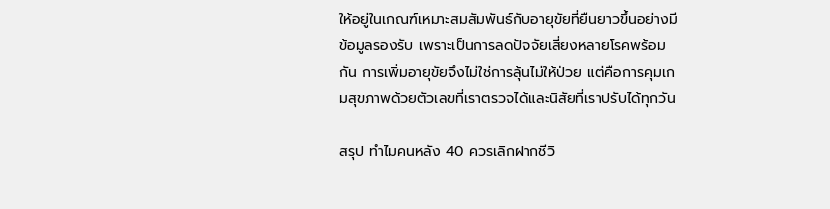ให้อยู่ในเกณฑ์เหมาะสมสัมพันธ์กับอายุขัยที่ยืนยาวขึ้นอย่างมีข้อมูลรองรับ เพราะเป็นการลดปัจจัยเสี่ยงหลายโรคพร้อมกัน การเพิ่มอายุขัยจึงไม่ใช่การลุ้นไม่ให้ป่วย แต่คือการคุมเกมสุขภาพด้วยตัวเลขที่เราตรวจได้และนิสัยที่เราปรับได้ทุกวัน

สรุป ทำไมคนหลัง 40 ควรเลิกฝากชีวิ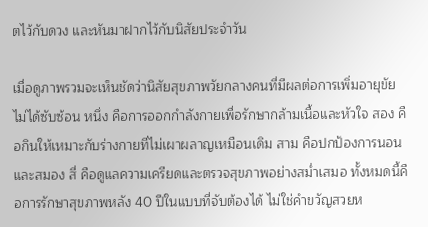ตไว้กับดวง และหันมาฝากไว้กับนิสัยประจำวัน

เมื่อดูภาพรวมจะเห็นชัดว่านิสัยสุขภาพวัยกลางคนที่มีผลต่อการเพิ่มอายุขัยไม่ได้ซับซ้อน หนึ่ง คือการออกกำลังกายเพื่อรักษากล้ามเนื้อและหัวใจ สอง คือกินให้เหมาะกับร่างกายที่ไม่เผาผลาญเหมือนเดิม สาม คือปกป้องการนอนและสมอง สี่ คือดูแลความเครียดและตรวจสุขภาพอย่างสม่ำเสมอ ทั้งหมดนี้คือการรักษาสุขภาพหลัง 40 ปีในแบบที่จับต้องได้ ไม่ใช่คำขวัญสวยห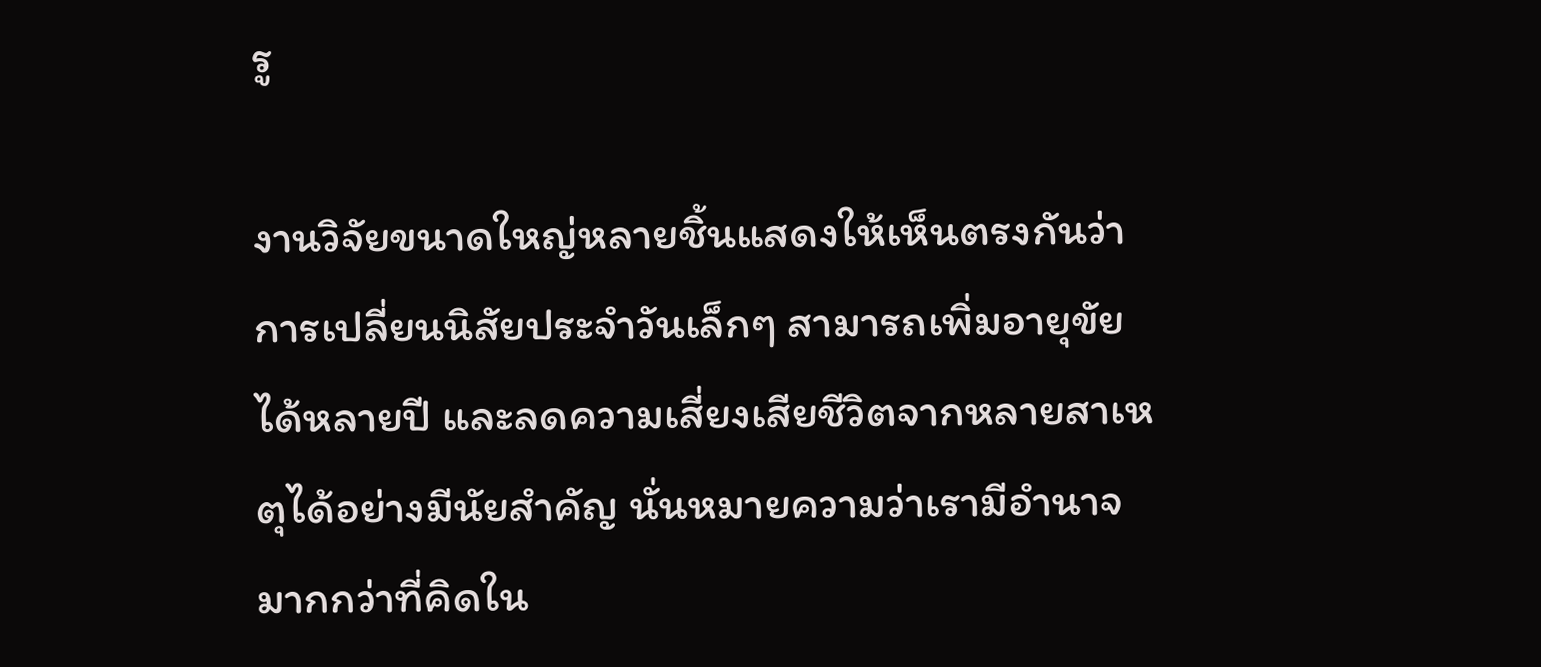รู

งานวิจัยขนาดใหญ่หลายชิ้นแสดงให้เห็นตรงกันว่า การเปลี่ยนนิสัยประจำวันเล็กๆ สามารถเพิ่มอายุขัยได้หลายปี และลดความเสี่ยงเสียชีวิตจากหลายสาเหตุได้อย่างมีนัยสำคัญ นั่นหมายความว่าเรามีอำนาจมากกว่าที่คิดใน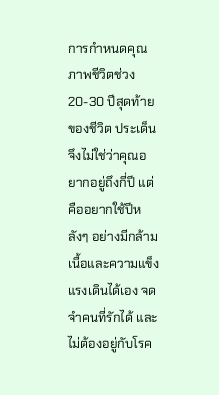การกำหนดคุณภาพชีวิตช่วง 20-30 ปีสุดท้ายของชีวิต ประเด็นจึงไม่ใช่ว่าคุณอยากอยู่ถึงกี่ปี แต่คืออยากใช้ปีหลังๆ อย่างมีกล้ามเนื้อและความแข็งแรงเดินได้เอง จดจำคนที่รักได้ และไม่ต้องอยู่กับโรค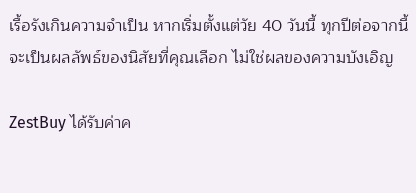เรื้อรังเกินความจำเป็น หากเริ่มตั้งแต่วัย 40 วันนี้ ทุกปีต่อจากนี้จะเป็นผลลัพธ์ของนิสัยที่คุณเลือก ไม่ใช่ผลของความบังเอิญ

ZestBuy ได้รับค่าค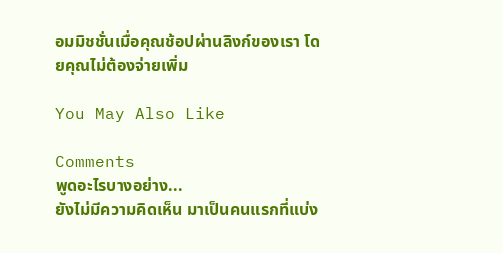อมมิชชั่นเมื่อคุณช้อปผ่านลิงก์ของเรา โดยคุณไม่ต้องจ่ายเพิ่ม

You May Also Like

Comments
พูดอะไรบางอย่าง...
ยังไม่มีความคิดเห็น มาเป็นคนแรกที่แบ่ง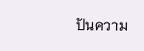ปันความ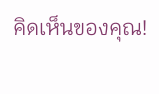คิดเห็นของคุณ!